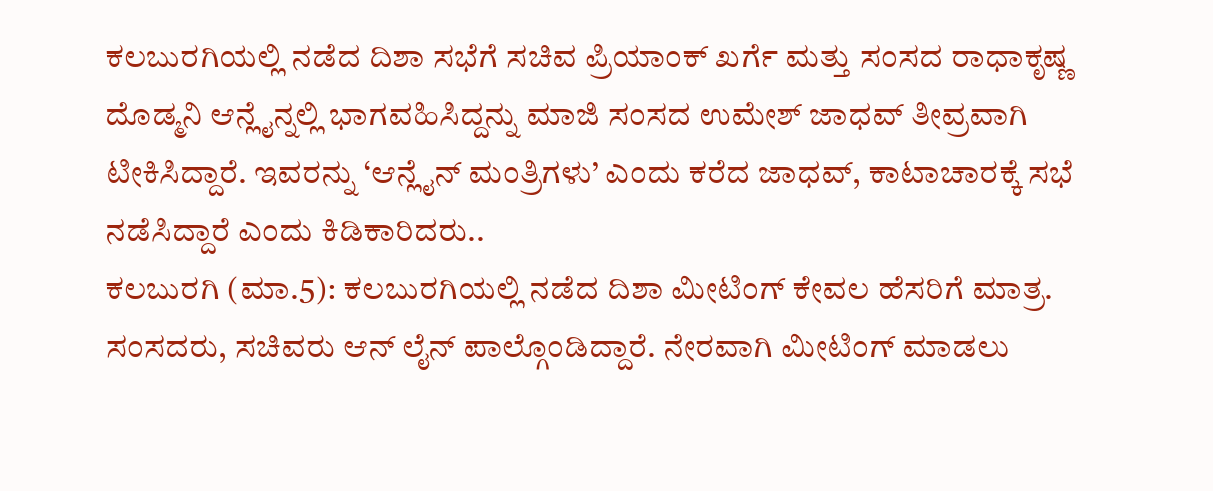ಕಲಬುರಗಿಯಲ್ಲಿ ನಡೆದ ದಿಶಾ ಸಭೆಗೆ ಸಚಿವ ಪ್ರಿಯಾಂಕ್ ಖರ್ಗೆ ಮತ್ತು ಸಂಸದ ರಾಧಾಕೃಷ್ಣ ದೊಡ್ಮನಿ ಆನ್ಲೈನ್ನಲ್ಲಿ ಭಾಗವಹಿಸಿದ್ದನ್ನು ಮಾಜಿ ಸಂಸದ ಉಮೇಶ್ ಜಾಧವ್ ತೀವ್ರವಾಗಿ ಟೀಕಿಸಿದ್ದಾರೆ. ಇವರನ್ನು ‘ಆನ್ಲೈನ್ ಮಂತ್ರಿಗಳು’ ಎಂದು ಕರೆದ ಜಾಧವ್, ಕಾಟಾಚಾರಕ್ಕೆ ಸಭೆ ನಡೆಸಿದ್ದಾರೆ ಎಂದು ಕಿಡಿಕಾರಿದರು..
ಕಲಬುರಗಿ (ಮಾ.5): ಕಲಬುರಗಿಯಲ್ಲಿ ನಡೆದ ದಿಶಾ ಮೀಟಿಂಗ್ ಕೇವಲ ಹೆಸರಿಗೆ ಮಾತ್ರ. ಸಂಸದರು, ಸಚಿವರು ಆನ್ ಲೈನ್ ಪಾಲ್ಗೊಂಡಿದ್ದಾರೆ. ನೇರವಾಗಿ ಮೀಟಿಂಗ್ ಮಾಡಲು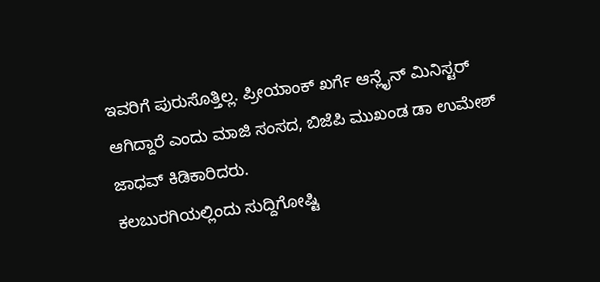ಇವರಿಗೆ ಪುರುಸೊತ್ತಿಲ್ಲ. ಪ್ರೀಯಾಂಕ್ ಖರ್ಗೆ ಆನ್ಲೈನ್ ಮಿನಿಸ್ಟರ್ ಆಗಿದ್ದಾರೆ ಎಂದು ಮಾಜಿ ಸಂಸದ, ಬಿಜೆಪಿ ಮುಖಂಡ ಡಾ ಉಮೇಶ್ ಜಾಧವ್ ಕಿಡಿಕಾರಿದರು.
ಕಲಬುರಗಿಯಲ್ಲಿಂದು ಸುದ್ದಿಗೋಷ್ಟಿ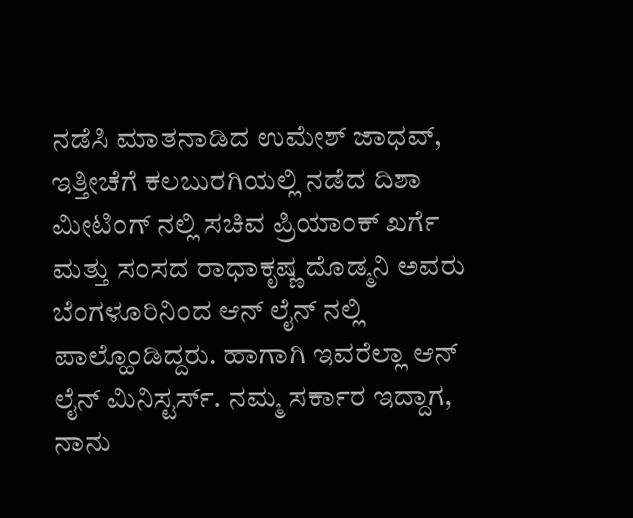ನಡೆಸಿ ಮಾತನಾಡಿದ ಉಮೇಶ್ ಜಾಧವ್, ಇತ್ತೀಚೆಗೆ ಕಲಬುರಗಿಯಲ್ಲಿ ನಡೆದ ದಿಶಾ ಮೀಟಿಂಗ್ ನಲ್ಲಿ ಸಚಿವ ಪ್ರಿಯಾಂಕ್ ಖರ್ಗೆ ಮತ್ತು ಸಂಸದ ರಾಧಾಕೃಷ್ಣ ದೊಡ್ಮನಿ ಅವರು ಬೆಂಗಳೂರಿನಿಂದ ಆನ್ ಲೈನ್ ನಲ್ಲಿ ಪಾಲ್ಹೊಂಡಿದ್ದರು. ಹಾಗಾಗಿ ಇವರೆಲ್ಲಾ ಆನ್ ಲೈನ್ ಮಿನಿಸ್ಟರ್ಸ್. ನಮ್ಮ ಸರ್ಕಾರ ಇದ್ದಾಗ, ನಾನು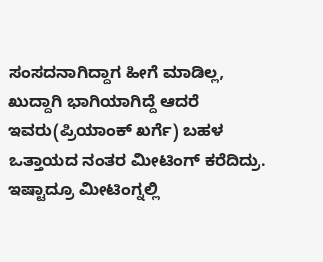ಸಂಸದನಾಗಿದ್ದಾಗ ಹೀಗೆ ಮಾಡಿಲ್ಲ, ಖುದ್ದಾಗಿ ಭಾಗಿಯಾಗಿದ್ದೆ ಆದರೆ ಇವರು(ಪ್ರಿಯಾಂಕ್ ಖರ್ಗೆ) ಬಹಳ ಒತ್ತಾಯದ ನಂತರ ಮೀಟಿಂಗ್ ಕರೆದಿದ್ರು. ಇಷ್ಟಾದ್ರೂ ಮೀಟಿಂಗ್ನಲ್ಲಿ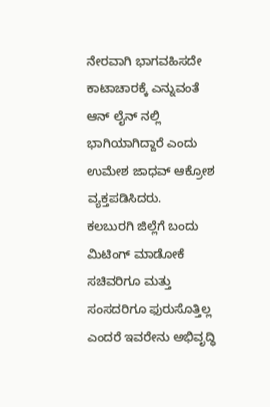ನೇರವಾಗಿ ಭಾಗವಹಿಸದೇ ಕಾಟಾಚಾರಕ್ಕೆ ಎನ್ನುವಂತೆ ಆನ್ ಲೈನ್ ನಲ್ಲಿ ಭಾಗಿಯಾಗಿದ್ದಾರೆ ಎಂದು ಉಮೇಶ ಜಾಧವ್ ಆಕ್ರೋಶ ವ್ಯಕ್ತಪಡಿಸಿದರು.
ಕಲಬುರಗಿ ಜಿಲ್ಲೆಗೆ ಬಂದು ಮಿಟಿಂಗ್ ಮಾಡೋಕೆ ಸಚಿವರಿಗೂ ಮತ್ತು ಸಂಸದರಿಗೂ ಫುರುಸೊತ್ತಿಲ್ಲ ಎಂದರೆ ಇವರೇನು ಅಭಿವೃದ್ಧಿ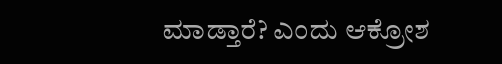ಮಾಡ್ತಾರೆ? ಎಂದು ಆಕ್ರೋಶ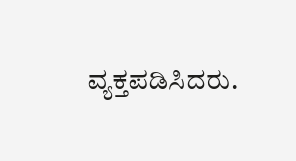ವ್ಯಕ್ತಪಡಿಸಿದರು.